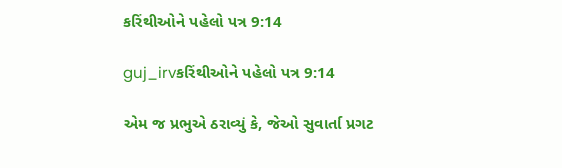કરિંથીઓને પહેલો પત્ર 9:14

guj_irvકરિંથીઓને પહેલો પત્ર 9:14

એમ જ પ્રભુએ ઠરાવ્યું કે, જેઓ સુવાર્તા પ્રગટ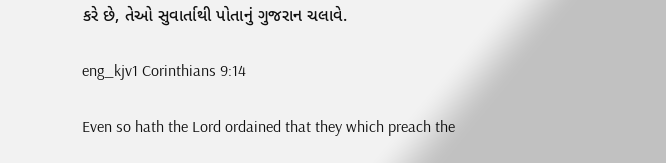કરે છે, તેઓ સુવાર્તાથી પોતાનું ગુજરાન ચલાવે.

eng_kjv1 Corinthians 9:14

Even so hath the Lord ordained that they which preach the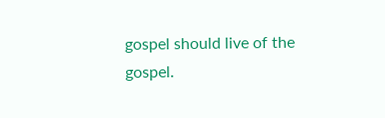gospel should live of the gospel.